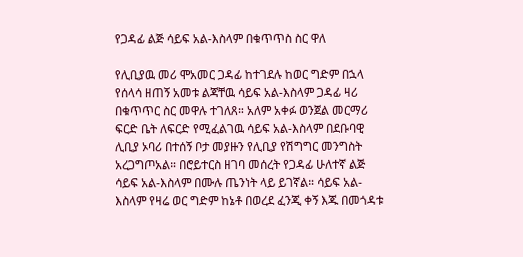የጋዳፊ ልጅ ሳይፍ አል-እስላም በቁጥጥስ ስር ዋለ

የሊቢያዉ መሪ ሞአመር ጋዳፊ ከተገደሉ ከወር ግድም በኋላ የሰላሳ ዘጠኝ አመቱ ልጃቸዉ ሳይፍ አል-እስላም ጋዳፊ ዛሪ በቁጥጥር ስር መዋሉ ተገለጸ። አለም አቀፉ ወንጀል መርማሪ ፍርድ ቤት ለፍርድ የሚፈልገዉ ሳይፍ አል-እስላም በደቡባዊ ሊቢያ ኦባሪ በተሰኝ ቦታ መያዙን የሊቢያ የሽግግር መንግስት አረጋግጦአል። በሮይተርስ ዘገባ መሰረት የጋዳፊ ሁለተኛ ልጅ ሳይፍ አል-እስላም በሙሉ ጤንነት ላይ ይገኛል። ሳይፍ አል-እስላም የዛሬ ወር ግድም ከኔቶ በወረደ ፈንጂ ቀኝ እጁ በመጎዳቱ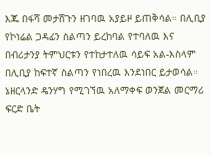እጁ በፋሻ መታሸጉን ዘገባዉ አያይዞ ይጠቅሳል። በሊቢያ የኮነሬል ጋዳፊን ስልጣን ይረከባል የተባለዉ እና በብሪታንያ ትምህርቱን የተከታተለዉ ሳይፍ አል-እስላም በሊቢያ ከፍተኛ ስልጣን የነበረዉ እንደነበር ይታወሳል። ኔዘርላንድ ዴንሃግ የሚገኘዉ አለማቀፍ ወንጀል መርማሪ ፍርድ ቤት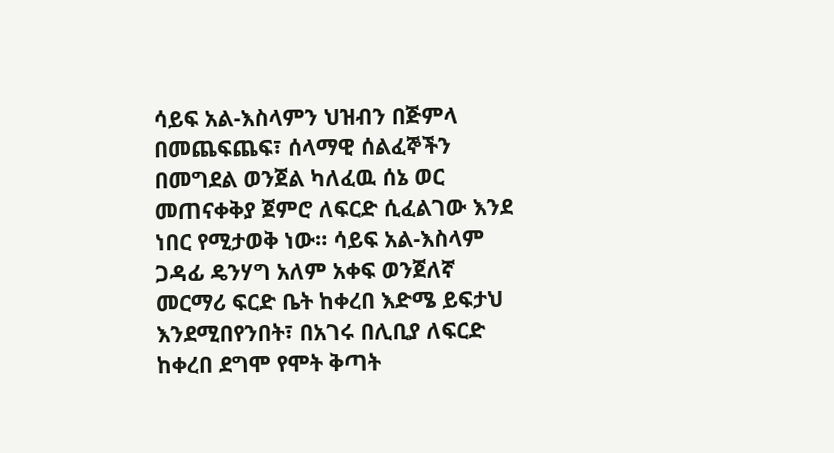ሳይፍ አል-እስላምን ህዝብን በጅምላ በመጨፍጨፍ፣ ሰላማዊ ሰልፈኞችን በመግደል ወንጀል ካለፈዉ ሰኔ ወር መጠናቀቅያ ጀምሮ ለፍርድ ሲፈልገው እንደ ነበር የሚታወቅ ነው። ሳይፍ አል-እስላም ጋዳፊ ዴንሃግ አለም አቀፍ ወንጀለኛ መርማሪ ፍርድ ቤት ከቀረበ እድሜ ይፍታህ እንደሚበየንበት፣ በአገሩ በሊቢያ ለፍርድ ከቀረበ ደግሞ የሞት ቅጣት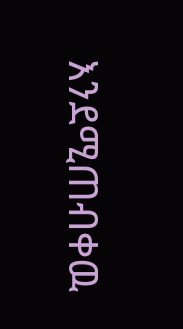እንደሚጠብቀዉ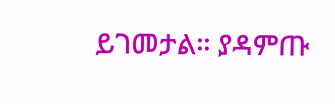ይገመታል። ያዳምጡ